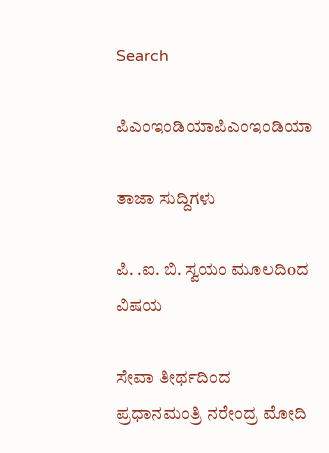Search

ಪಿಎಂಇಂಡಿಯಾಪಿಎಂಇಂಡಿಯಾ

ತಾಜಾ ಸುದ್ದಿಗಳು

ಪಿ. .ಐ. ಬಿ. ಸ್ವಯಂ ಮೂಲದಿoದ ವಿಷಯ

ಸೇವಾ ತೀರ್ಥದಿಂದ ಪ್ರಧಾನಮಂತ್ರಿ ನರೇಂದ್ರ ಮೋದಿ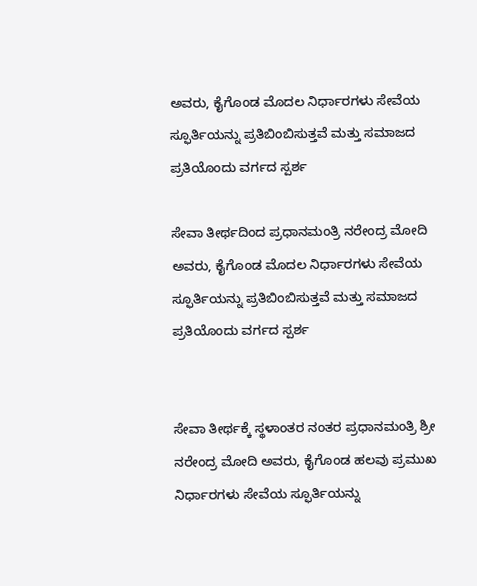ಅವರು, ಕೈಗೊಂಡ ಮೊದಲ ನಿರ್ಧಾರಗಳು ಸೇವೆಯ ಸ್ಫೂರ್ತಿಯನ್ನು ಪ್ರತಿಬಿಂಬಿಸುತ್ತವೆ ಮತ್ತು ಸಮಾಜದ ಪ್ರತಿಯೊಂದು ವರ್ಗದ ಸ್ಪರ್ಶ

ಸೇವಾ ತೀರ್ಥದಿಂದ ಪ್ರಧಾನಮಂತ್ರಿ ನರೇಂದ್ರ ಮೋದಿ ಅವರು, ಕೈಗೊಂಡ ಮೊದಲ ನಿರ್ಧಾರಗಳು ಸೇವೆಯ ಸ್ಫೂರ್ತಿಯನ್ನು ಪ್ರತಿಬಿಂಬಿಸುತ್ತವೆ ಮತ್ತು ಸಮಾಜದ ಪ್ರತಿಯೊಂದು ವರ್ಗದ ಸ್ಪರ್ಶ


ಸೇವಾ ತೀರ್ಥಕ್ಕೆ ಸ್ಥಳಾಂತರ ನಂತರ ಪ್ರಧಾನಮಂತ್ರಿ ಶ್ರೀ ನರೇಂದ್ರ ಮೋದಿ ಅವರು, ಕೈಗೊಂಡ ಹಲವು ಪ್ರಮುಖ ನಿರ್ಧಾರಗಳು ಸೇವೆಯ ಸ್ಫೂರ್ತಿಯನ್ನು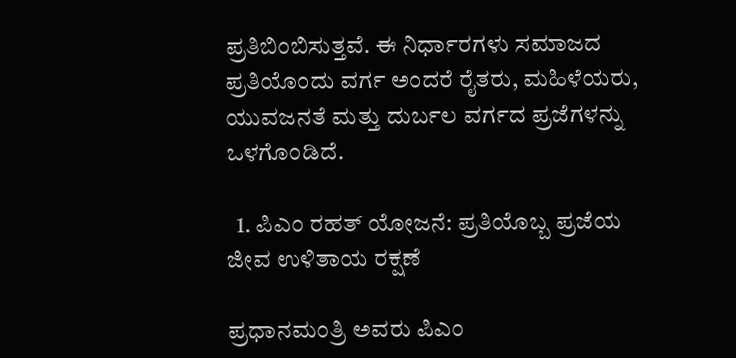ಪ್ರತಿಬಿಂಬಿಸುತ್ತವೆ. ಈ ನಿರ್ಧಾರಗಳು ಸಮಾಜದ ಪ್ರತಿಯೊಂದು ವರ್ಗ ಅಂದರೆ ರೈತರು, ಮಹಿಳೆಯರು, ಯುವಜನತೆ ಮತ್ತು ದುರ್ಬಲ ವರ್ಗದ ಪ್ರಜೆಗಳನ್ನು ಒಳಗೊಂಡಿದೆ.

  1. ಪಿಎಂ ರಹತ್ ಯೋಜನೆ: ಪ್ರತಿಯೊಬ್ಬ ಪ್ರಜೆಯ ಜೀವ ಉಳಿತಾಯ ರಕ್ಷಣೆ

ಪ್ರಧಾನಮಂತ್ರಿ ಅವರು ಪಿಎಂ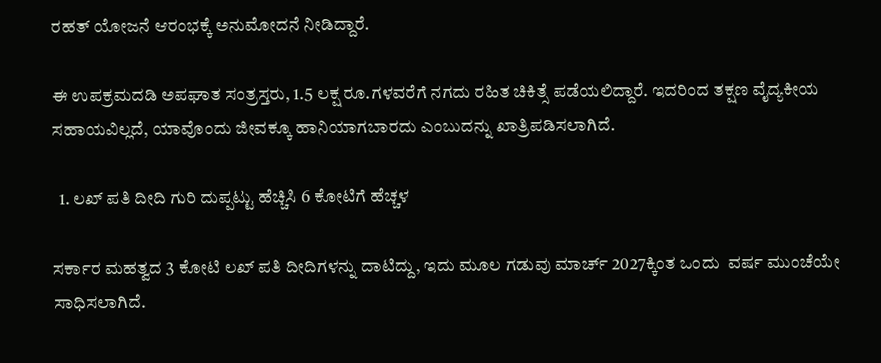ರಹತ್ ಯೋಜನೆ ಆರಂಭಕ್ಕೆ ಅನುಮೋದನೆ ನೀಡಿದ್ದಾರೆ.

ಈ ಉಪಕ್ರಮದಡಿ ಅಪಘಾತ ಸಂತ್ರಸ್ತರು, 1.5 ಲಕ್ಷ ರೂ.ಗಳವರೆಗೆ ನಗದು ರಹಿತ ಚಿಕಿತ್ಸೆ ಪಡೆಯಲಿದ್ದಾರೆ. ಇದರಿಂದ ತಕ್ಷಣ ವೈದ್ಯಕೀಯ ಸಹಾಯವಿಲ್ಲದೆ, ಯಾವೊಂದು ಜೀವಕ್ಕೂ ಹಾನಿಯಾಗಬಾರದು ಎಂಬುದನ್ನು ಖಾತ್ರಿಪಡಿಸಲಾಗಿದೆ.

  1. ಲಖ್ ಪತಿ ದೀದಿ ಗುರಿ ದುಪ್ಪಟ್ಟು ಹೆಚ್ಚಿಸಿ 6 ಕೋಟಿಗೆ ಹೆಚ್ಚಳ

ಸರ್ಕಾರ ಮಹತ್ವದ 3 ಕೋಟಿ ಲಖ್ ಪತಿ ದೀದಿಗಳನ್ನು ದಾಟಿದ್ದು, ಇದು ಮೂಲ ಗಡುವು ಮಾರ್ಚ್ 2027ಕ್ಕಿಂತ ಒಂದು  ವರ್ಷ ಮುಂಚೆಯೇ ಸಾಧಿಸಲಾಗಿದೆ.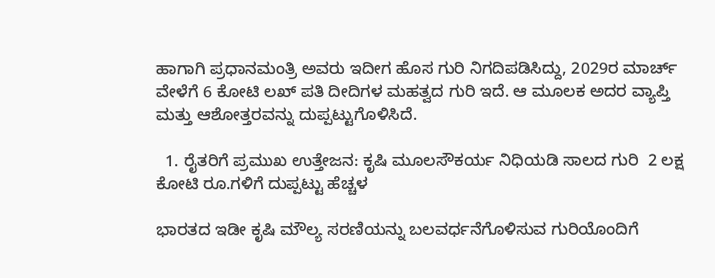ಹಾಗಾಗಿ ಪ್ರಧಾನಮಂತ್ರಿ ಅವರು ಇದೀಗ ಹೊಸ ಗುರಿ ನಿಗದಿಪಡಿಸಿದ್ದು, 2029ರ ಮಾರ್ಚ್ ವೇಳೆಗೆ 6 ಕೋಟಿ ಲಖ್ ಪತಿ ದೀದಿಗಳ ಮಹತ್ವದ ಗುರಿ ಇದೆ. ಆ ಮೂಲಕ ಅದರ ವ್ಯಾಪ್ತಿ ಮತ್ತು ಆಶೋತ್ತರವನ್ನು ದುಪ್ಪಟ್ಟುಗೊಳಿಸಿದೆ.

  1. ರೈತರಿಗೆ ಪ್ರಮುಖ ಉತ್ತೇಜನ: ಕೃಷಿ ಮೂಲಸೌಕರ್ಯ ನಿಧಿಯಡಿ ಸಾಲದ ಗುರಿ  2 ಲಕ್ಷ ಕೋಟಿ ರೂ.ಗಳಿಗೆ ದುಪ್ಪಟ್ಟು ಹೆಚ್ಚಳ

ಭಾರತದ ಇಡೀ ಕೃಷಿ ಮೌಲ್ಯ ಸರಣಿಯನ್ನು ಬಲವರ್ಧನೆಗೊಳಿಸುವ ಗುರಿಯೊಂದಿಗೆ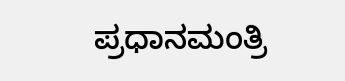ಪ್ರಧಾನಮಂತ್ರಿ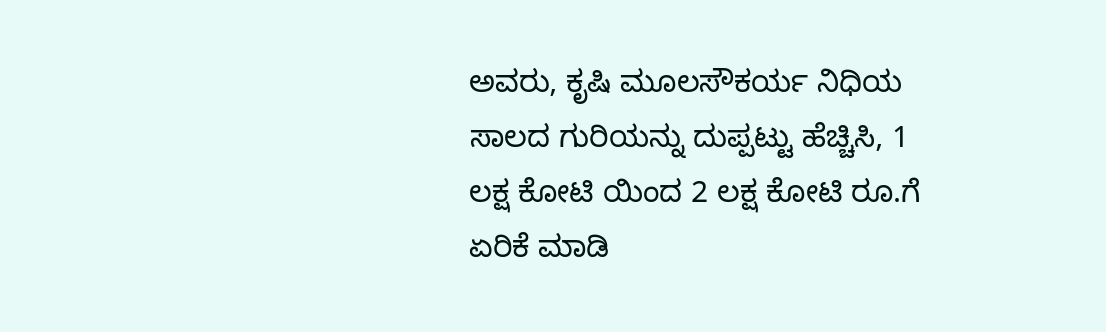ಅವರು, ಕೃಷಿ ಮೂಲಸೌಕರ್ಯ ನಿಧಿಯ ಸಾಲದ ಗುರಿಯನ್ನು ದುಪ್ಪಟ್ಟು ಹೆಚ್ಚಿಸಿ, 1 ಲಕ್ಷ ಕೋಟಿ ಯಿಂದ 2 ಲಕ್ಷ ಕೋಟಿ ರೂ.ಗೆ ಏರಿಕೆ ಮಾಡಿ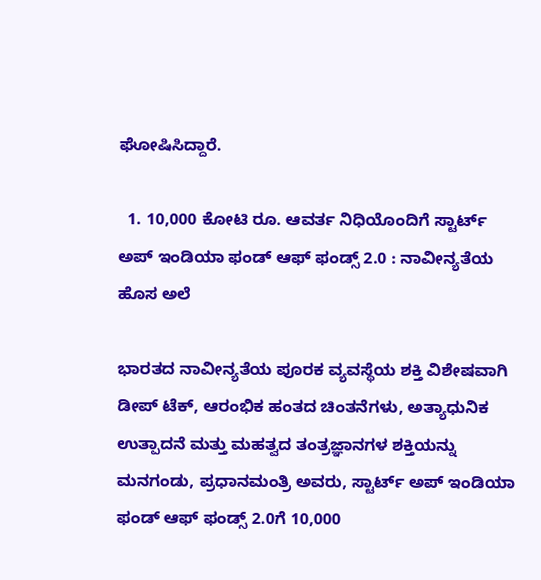ಘೋಷಿಸಿದ್ದಾರೆ.

  1. 10,000 ಕೋಟಿ ರೂ. ಆವರ್ತ ನಿಧಿಯೊಂದಿಗೆ ಸ್ಟಾರ್ಟ್ ಅಪ್ ಇಂಡಿಯಾ ಫಂಡ್ ಆಫ್ ಫಂಡ್ಸ್ 2.0 : ನಾವೀನ್ಯತೆಯ ಹೊಸ ಅಲೆ

ಭಾರತದ ನಾವೀನ್ಯತೆಯ ಪೂರಕ ವ್ಯವಸ್ಥೆಯ ಶಕ್ತಿ ವಿಶೇಷವಾಗಿ ಡೀಪ್ ಟೆಕ್, ಆರಂಭಿಕ ಹಂತದ ಚಿಂತನೆಗಳು, ಅತ್ಯಾಧುನಿಕ ಉತ್ಪಾದನೆ ಮತ್ತು ಮಹತ್ವದ ತಂತ್ರಜ್ಞಾನಗಳ ಶಕ್ತಿಯನ್ನು ಮನಗಂಡು, ಪ್ರಧಾನಮಂತ್ರಿ ಅವರು, ಸ್ಟಾರ್ಟ್ ಅಪ್ ಇಂಡಿಯಾ ಫಂಡ್ ಆಫ್ ಫಂಡ್ಸ್ 2.0ಗೆ 10,000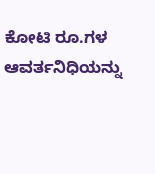ಕೋಟಿ ರೂ.ಗಳ ಆವರ್ತನಿಧಿಯನ್ನು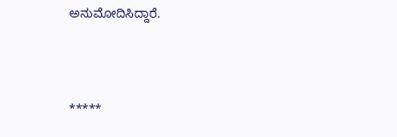ಅನುಮೋದಿಸಿದ್ದಾರೆ.



*****